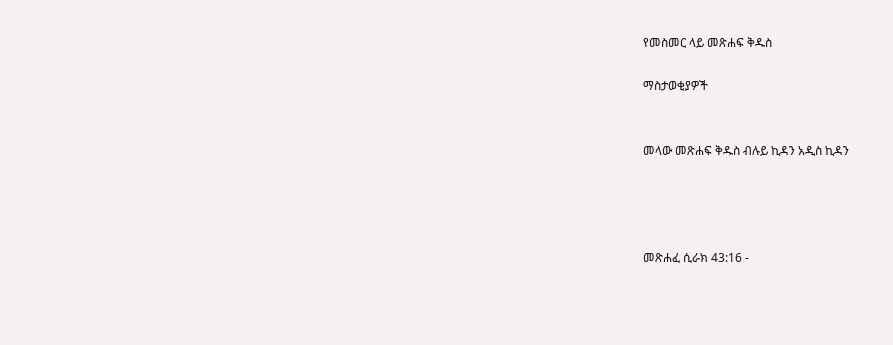የመስመር ላይ መጽሐፍ ቅዱስ

ማስታወቂያዎች


መላው መጽሐፍ ቅዱስ ብሉይ ኪዳን አዲስ ኪዳን




መጽሐፈ ሲራክ 43:16 -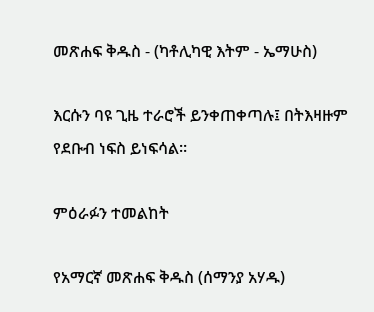መጽሐፍ ቅዱስ - (ካቶሊካዊ እትም - ኤማሁስ)

እርሱን ባዩ ጊዜ ተራሮች ይንቀጠቀጣሉ፤ በትእዛዙም የደቡብ ነፍስ ይነፍሳል።

ምዕራፉን ተመልከት

የአማርኛ መጽሐፍ ቅዱስ (ሰማንያ አሃዱ)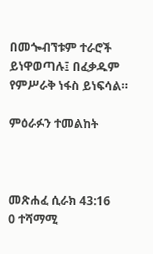በመጐብኘቱም ተራሮች ይነዋወጣሉ፤ በፈቃዱም የምሥራቅ ነፋስ ይነፍሳል።

ምዕራፉን ተመልከት



መጽሐፈ ሲራክ 43:16
0 ተሻማሚ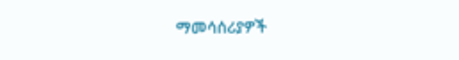ማመሳሰሪያዎች